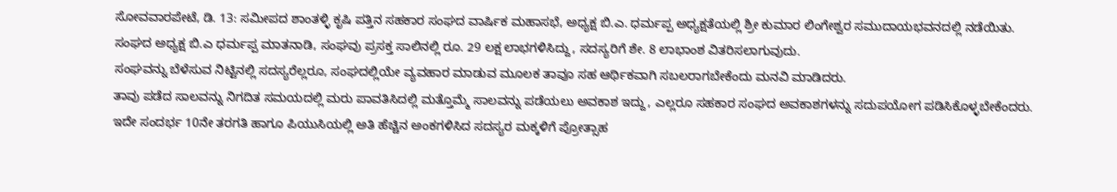ಸೋವವಾರಪೇಟೆ, ಡಿ. 13: ಸಮೀಪದ ಶಾಂತಳ್ಳಿ ಕೃಷಿ ಪತ್ತಿನ ಸಹಕಾರ ಸಂಘದ ವಾರ್ಷಿಕ ಮಹಾಸಭೆ, ಅಧ್ಯಕ್ಷ ಬಿ.ಎ. ಧರ್ಮಪ್ಪ ಅಧ್ಯಕ್ಷತೆಯಲ್ಲಿ ಶ್ರೀ ಕುಮಾರ ಲಿಂಗೇಶ್ವರ ಸಮುದಾಯಭವನದಲ್ಲಿ ನಡೆಯಿತು.
ಸಂಘದ ಅಧ್ಯಕ್ಷ ಬಿ.ಎ ಧರ್ಮಪ್ಪ ಮಾತನಾಡಿ, ಸಂಘವು ಪ್ರಸಕ್ತ ಸಾಲಿನಲ್ಲಿ ರೂ. 29 ಲಕ್ಷ ಲಾಭಗಳಿಸಿದ್ದು, ಸದಸ್ಯರಿಗೆ ಶೇ. 8 ಲಾಭಾಂಶ ವಿತರಿಸಲಾಗುವುದು.
ಸಂಘವನ್ನು ಬೆಳೆಸುವ ನಿಟ್ಟಿನಲ್ಲಿ ಸದಸ್ಯರೆಲ್ಲರೂ, ಸಂಘದಲ್ಲಿಯೇ ವ್ಯವಹಾರ ಮಾಡುವ ಮೂಲಕ ತಾವೂ ಸಹ ಆರ್ಥಿಕವಾಗಿ ಸಬಲರಾಗಬೇಕೆಂದು ಮನವಿ ಮಾಡಿದರು.
ತಾವು ಪಡೆದ ಸಾಲವನ್ನು ನಿಗದಿತ ಸಮಯದಲ್ಲಿ ಮರು ಪಾವತಿಸಿದಲ್ಲಿ ಮತ್ತೊಮ್ಮೆ ಸಾಲವನ್ನು ಪಡೆಯಲು ಅವಕಾಶ ಇದ್ದು, ಎಲ್ಲರೂ ಸಹಕಾರ ಸಂಘದ ಅವಕಾಶಗಳನ್ನು ಸದುಪಯೋಗ ಪಡಿಸಿಕೊಳ್ಳಬೇಕೆಂದರು.
ಇದೇ ಸಂದರ್ಭ 10ನೇ ತರಗತಿ ಹಾಗೂ ಪಿಯುಸಿಯಲ್ಲಿ ಅತಿ ಹೆಚ್ಚಿನ ಅಂಕಗಳಿಸಿದ ಸದಸ್ಯರ ಮಕ್ಕಳಿಗೆ ಪ್ರೋತ್ಸಾಹ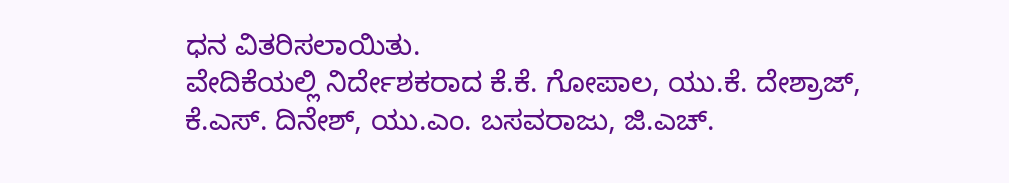ಧನ ವಿತರಿಸಲಾಯಿತು.
ವೇದಿಕೆಯಲ್ಲಿ ನಿರ್ದೇಶಕರಾದ ಕೆ.ಕೆ. ಗೋಪಾಲ, ಯು.ಕೆ. ದೇಶ್ರಾಜ್, ಕೆ.ಎಸ್. ದಿನೇಶ್, ಯು.ಎಂ. ಬಸವರಾಜು, ಜಿ.ಎಚ್.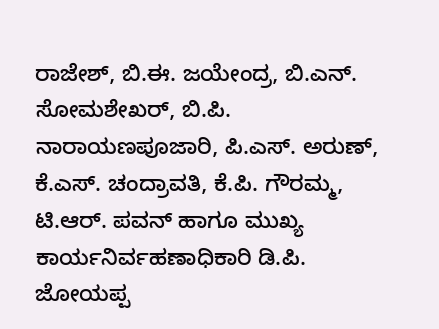ರಾಜೇಶ್, ಬಿ.ಈ. ಜಯೇಂದ್ರ, ಬಿ.ಎನ್. ಸೋಮಶೇಖರ್, ಬಿ.ಪಿ. ನಾರಾಯಣಪೂಜಾರಿ, ಪಿ.ಎಸ್. ಅರುಣ್, ಕೆ.ಎಸ್. ಚಂದ್ರಾವತಿ, ಕೆ.ಪಿ. ಗೌರಮ್ಮ, ಟಿ.ಆರ್. ಪವನ್ ಹಾಗೂ ಮುಖ್ಯ ಕಾರ್ಯನಿರ್ವಹಣಾಧಿಕಾರಿ ಡಿ.ಪಿ. ಜೋಯಪ್ಪ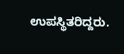ಉಪಸ್ಥಿತರಿದ್ದರು.